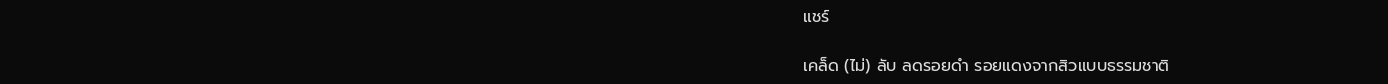แชร์

เคล็ด (ไม่) ลับ ลดรอยดำ รอยแดงจากสิวแบบธรรมชาติ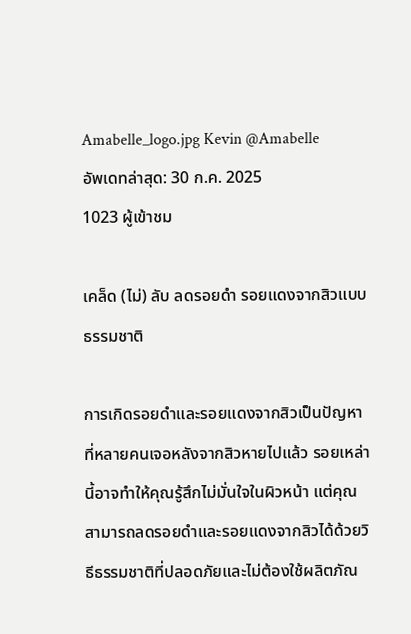Amabelle_logo.jpg Kevin @Amabelle
อัพเดทล่าสุด: 30 ก.ค. 2025
1023 ผู้เข้าชม

เคล็ด (ไม่) ลับ ลดรอยดำ รอยแดงจากสิวแบบธรรมชาติ

การเกิดรอยดำและรอยแดงจากสิวเป็นปัญหาที่หลายคนเจอหลังจากสิวหายไปแล้ว รอยเหล่านี้อาจทำให้คุณรู้สึกไม่มั่นใจในผิวหน้า แต่คุณสามารถลดรอยดำและรอยแดงจากสิวได้ด้วยวิธีธรรมชาติที่ปลอดภัยและไม่ต้องใช้ผลิตภัณ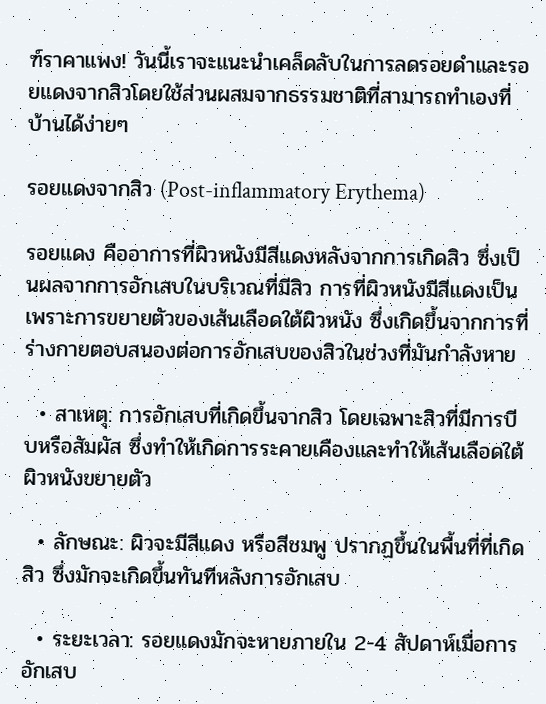ฑ์ราคาแพง! วันนี้เราจะแนะนำเคล็ดลับในการลดรอยดำและรอยแดงจากสิวโดยใช้ส่วนผสมจากธรรมชาติที่สามารถทำเองที่บ้านได้ง่ายๆ

รอยแดงจากสิว (Post-inflammatory Erythema)

รอยแดง คืออาการที่ผิวหนังมีสีแดงหลังจากการเกิดสิว ซึ่งเป็นผลจากการอักเสบในบริเวณที่มีสิว การที่ผิวหนังมีสีแดงเป็นเพราะการขยายตัวของเส้นเลือดใต้ผิวหนัง ซึ่งเกิดขึ้นจากการที่ร่างกายตอบสนองต่อการอักเสบของสิวในช่วงที่มันกำลังหาย

  • สาเหตุ: การอักเสบที่เกิดขึ้นจากสิว โดยเฉพาะสิวที่มีการบีบหรือสัมผัส ซึ่งทำให้เกิดการระคายเคืองและทำให้เส้นเลือดใต้ผิวหนังขยายตัว

  • ลักษณะ: ผิวจะมีสีแดง หรือสีชมพู ปรากฏขึ้นในพื้นที่ที่เกิดสิว ซึ่งมักจะเกิดขึ้นทันทีหลังการอักเสบ

  • ระยะเวลา: รอยแดงมักจะหายภายใน 2-4 สัปดาห์เมื่อการอักเสบ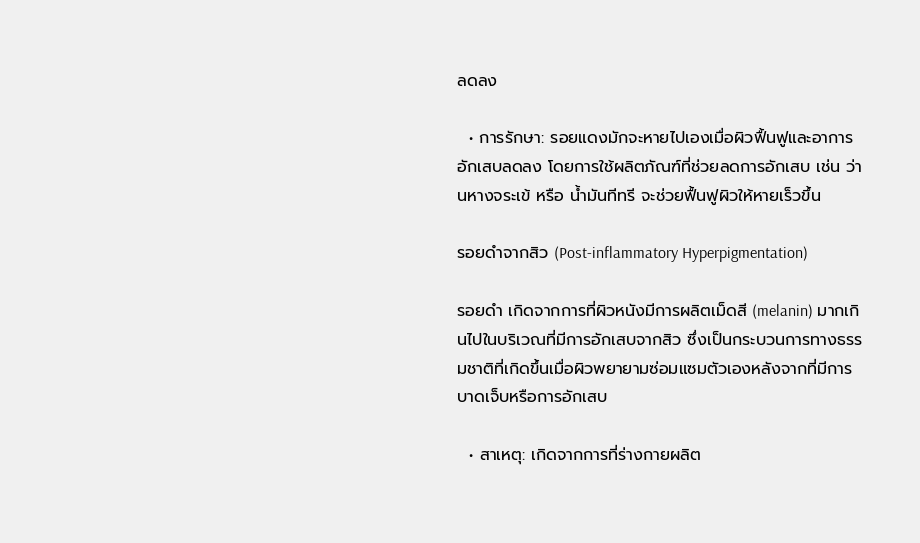ลดลง

  • การรักษา: รอยแดงมักจะหายไปเองเมื่อผิวฟื้นฟูและอาการอักเสบลดลง โดยการใช้ผลิตภัณฑ์ที่ช่วยลดการอักเสบ เช่น ว่านหางจระเข้ หรือ น้ำมันทีทรี จะช่วยฟื้นฟูผิวให้หายเร็วขึ้น

รอยดำจากสิว (Post-inflammatory Hyperpigmentation)

รอยดำ เกิดจากการที่ผิวหนังมีการผลิตเม็ดสี (melanin) มากเกินไปในบริเวณที่มีการอักเสบจากสิว ซึ่งเป็นกระบวนการทางธรรมชาติที่เกิดขึ้นเมื่อผิวพยายามซ่อมแซมตัวเองหลังจากที่มีการบาดเจ็บหรือการอักเสบ

  • สาเหตุ: เกิดจากการที่ร่างกายผลิต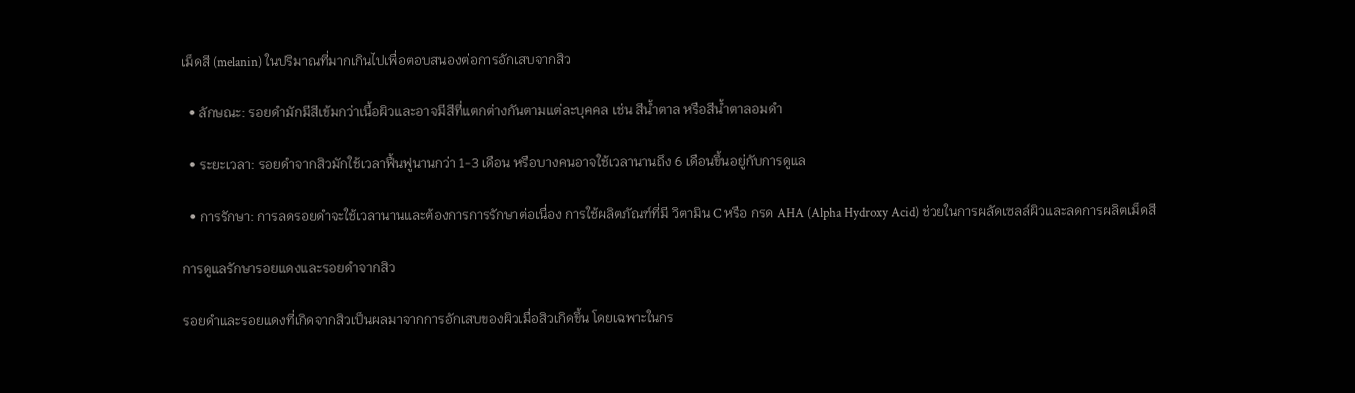เม็ดสี (melanin) ในปริมาณที่มากเกินไปเพื่อตอบสนองต่อการอักเสบจากสิว

  • ลักษณะ: รอยดำมักมีสีเข้มกว่าเนื้อผิวและอาจมีสีที่แตกต่างกันตามแต่ละบุคคล เช่น สีน้ำตาล หรือสีน้ำตาลอมดำ

  • ระยะเวลา: รอยดำจากสิวมักใช้เวลาฟื้นฟูนานกว่า 1-3 เดือน หรือบางคนอาจใช้เวลานานถึง 6 เดือนขึ้นอยู่กับการดูแล

  • การรักษา: การลดรอยดำจะใช้เวลานานและต้องการการรักษาต่อเนื่อง การใช้ผลิตภัณฑ์ที่มี วิตามิน C หรือ กรด AHA (Alpha Hydroxy Acid) ช่วยในการผลัดเซลล์ผิวและลดการผลิตเม็ดสี

การดูแลรักษารอยแดงและรอยดำจากสิว

รอยดำและรอยแดงที่เกิดจากสิวเป็นผลมาจากการอักเสบของผิวเมื่อสิวเกิดขึ้น โดยเฉพาะในกร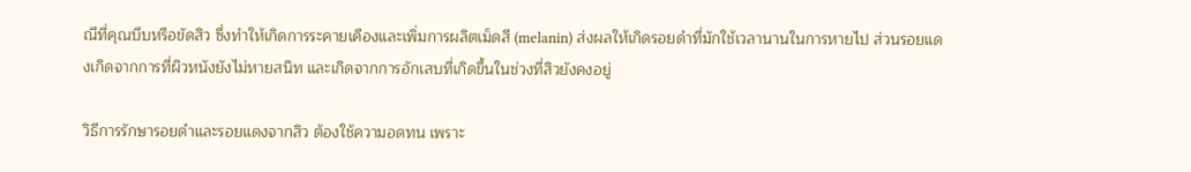ณีที่คุณบีบหรือขัดสิว ซึ่งทำให้เกิดการระคายเคืองและเพิ่มการผลิตเม็ดสี (melanin) ส่งผลให้เกิดรอยดำที่มักใช้เวลานานในการหายไป ส่วนรอยแดงเกิดจากการที่ผิวหนังยังไม่หายสนิท และเกิดจากการอักเสบที่เกิดขึ้นในช่วงที่สิวยังคงอยู่

วิธีการรักษารอยดำและรอยแดงจากสิว ต้องใช้ความอดทน เพราะ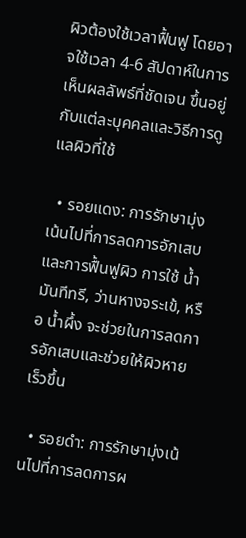ผิวต้องใช้เวลาฟื้นฟู โดยอาจใช้เวลา 4-6 สัปดาห์ในการเห็นผลลัพธ์ที่ชัดเจน ขึ้นอยู่กับแต่ละบุคคลและวิธีการดูแลผิวที่ใช้

  • รอยแดง: การรักษามุ่งเน้นไปที่การลดการอักเสบและการฟื้นฟูผิว การใช้ น้ำมันทีทรี, ว่านหางจระเข้, หรือ น้ำผึ้ง จะช่วยในการลดการอักเสบและช่วยให้ผิวหายเร็วขึ้น

  • รอยดำ: การรักษามุ่งเน้นไปที่การลดการผ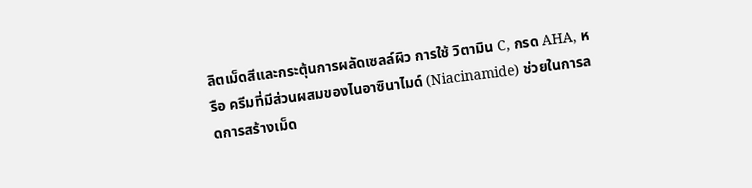ลิตเม็ดสีและกระตุ้นการผลัดเซลล์ผิว การใช้ วิตามิน C, กรด AHA, หรือ ครีมที่มีส่วนผสมของไนอาซินาไมด์ (Niacinamide) ช่วยในการลดการสร้างเม็ด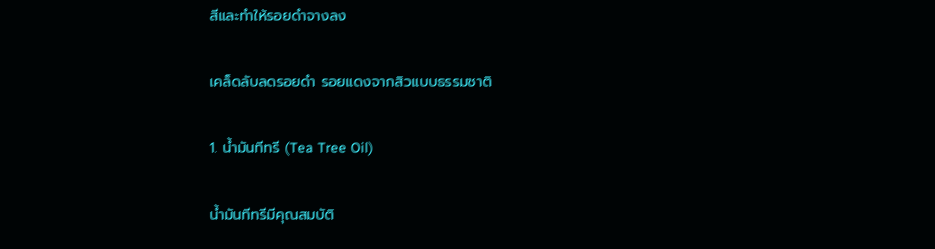สีและทำให้รอยดำจางลง

เคล็ดลับลดรอยดำ รอยแดงจากสิวแบบธรรมชาติ

1. น้ำมันทีทรี (Tea Tree Oil)

น้ำมันทีทรีมีคุณสมบัติ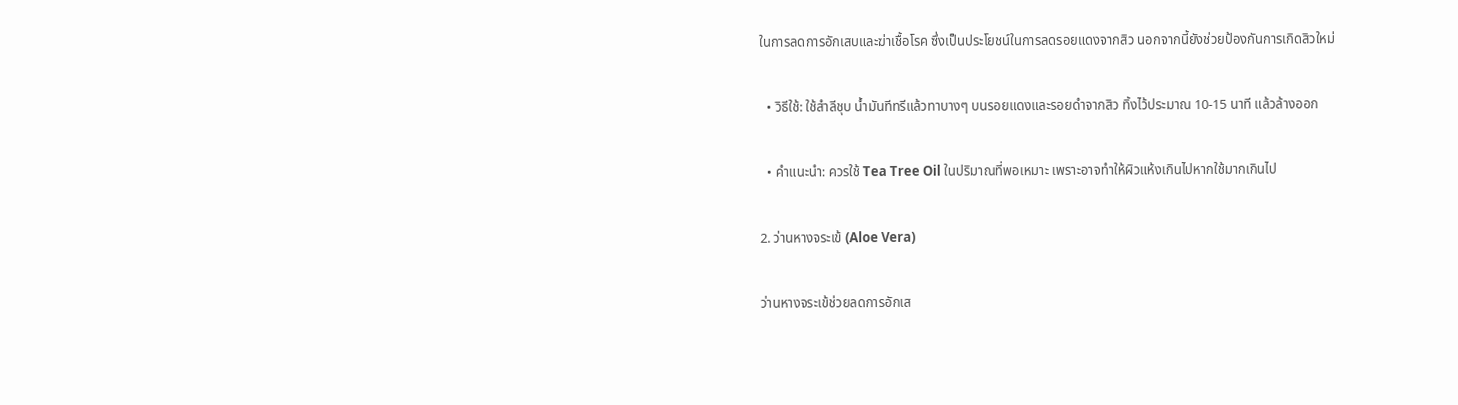ในการลดการอักเสบและฆ่าเชื้อโรค ซึ่งเป็นประโยชน์ในการลดรอยแดงจากสิว นอกจากนี้ยังช่วยป้องกันการเกิดสิวใหม่

  • วิธีใช้: ใช้สำลีชุบ น้ำมันทีทรีแล้วทาบางๆ บนรอยแดงและรอยดำจากสิว ทิ้งไว้ประมาณ 10-15 นาที แล้วล้างออก

  • คำแนะนำ: ควรใช้ Tea Tree Oil ในปริมาณที่พอเหมาะ เพราะอาจทำให้ผิวแห้งเกินไปหากใช้มากเกินไป

2. ว่านหางจระเข้ (Aloe Vera)

ว่านหางจระเข้ช่วยลดการอักเส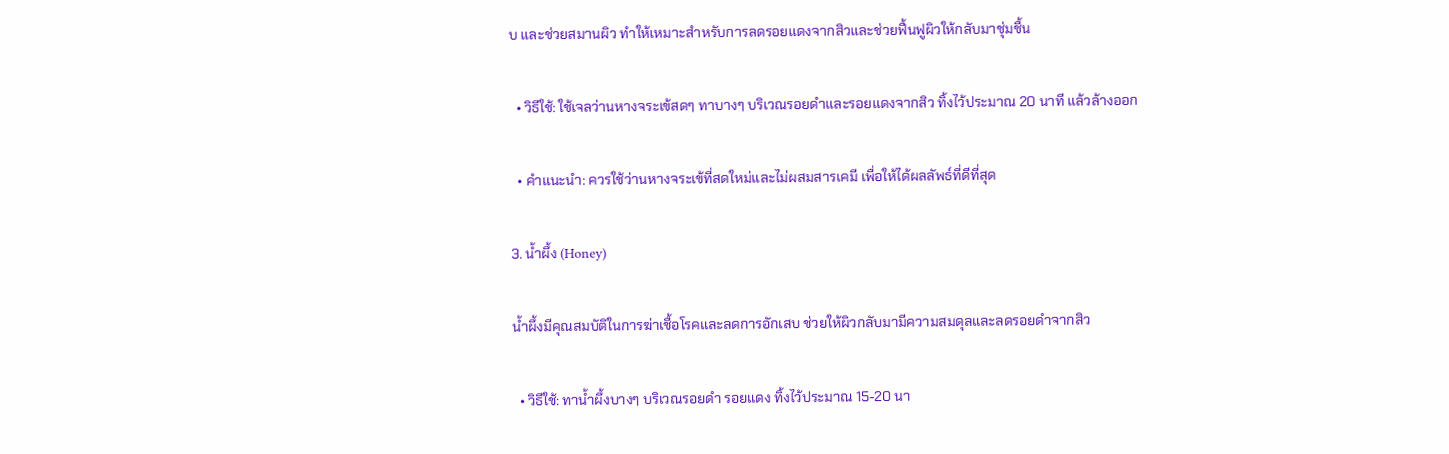บ และช่วยสมานผิว ทำให้เหมาะสำหรับการลดรอยแดงจากสิวและช่วยฟื้นฟูผิวให้กลับมาชุ่มชื้น

  • วิธีใช้: ใช้เจลว่านหางจระเข้สดๆ ทาบางๆ บริเวณรอยดำและรอยแดงจากสิว ทิ้งไว้ประมาณ 20 นาที แล้วล้างออก

  • คำแนะนำ: ควรใช้ว่านหางจระเข้ที่สดใหม่และไม่ผสมสารเคมี เพื่อให้ได้ผลลัพธ์ที่ดีที่สุด

3. น้ำผึ้ง (Honey)

น้ำผึ้งมีคุณสมบัติในการฆ่าเชื้อโรคและลดการอักเสบ ช่วยให้ผิวกลับมามีความสมดุลและลดรอยดำจากสิว

  • วิธีใช้: ทาน้ำผึ้งบางๆ บริเวณรอยดำ รอยแดง ทิ้งไว้ประมาณ 15-20 นา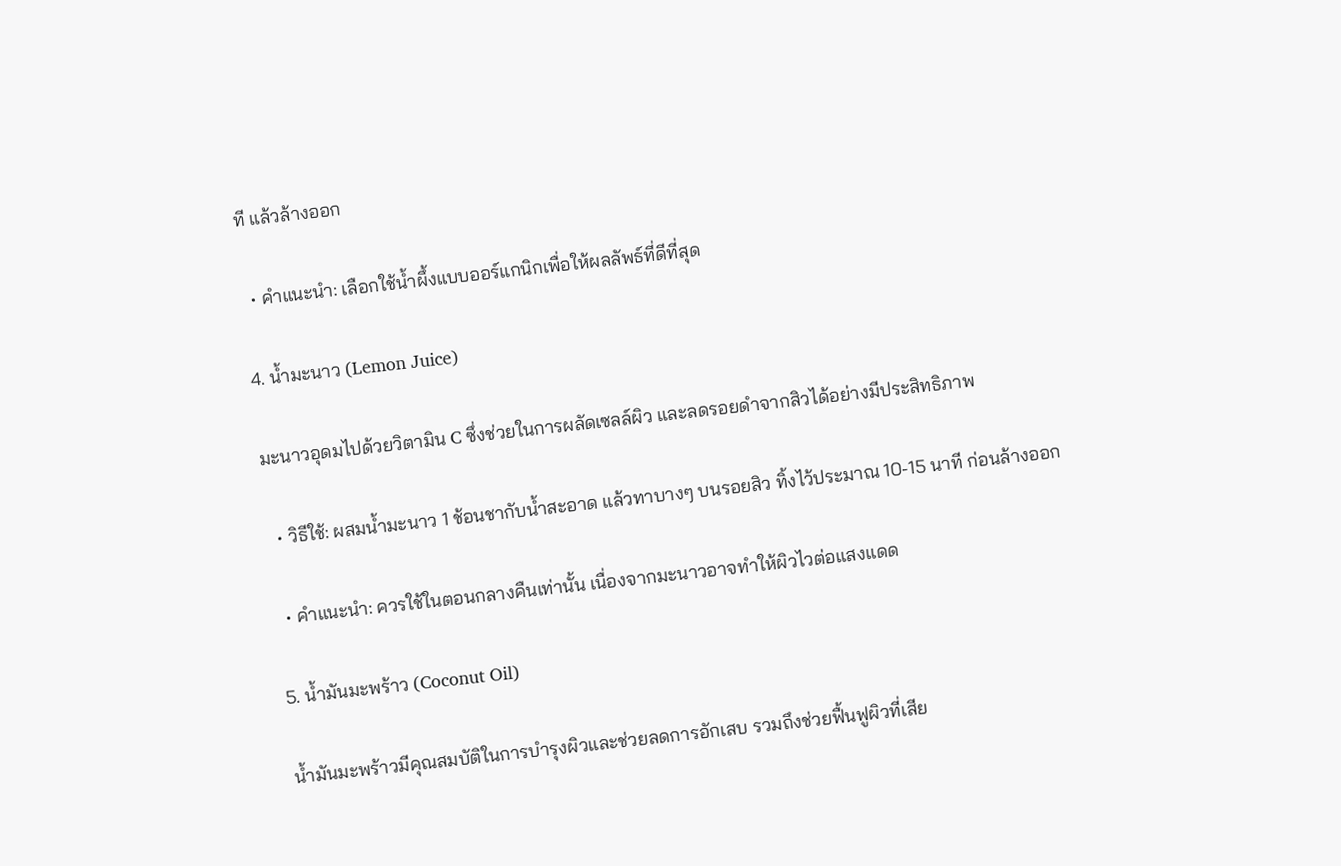ที แล้วล้างออก

  • คำแนะนำ: เลือกใช้น้ำผึ้งแบบออร์แกนิกเพื่อให้ผลลัพธ์ที่ดีที่สุด

4. น้ำมะนาว (Lemon Juice)

มะนาวอุดมไปด้วยวิตามิน C ซึ่งช่วยในการผลัดเซลล์ผิว และลดรอยดำจากสิวได้อย่างมีประสิทธิภาพ

  • วิธีใช้: ผสมน้ำมะนาว 1 ช้อนชากับน้ำสะอาด แล้วทาบางๆ บนรอยสิว ทิ้งไว้ประมาณ 10-15 นาที ก่อนล้างออก

  • คำแนะนำ: ควรใช้ในตอนกลางคืนเท่านั้น เนื่องจากมะนาวอาจทำให้ผิวไวต่อแสงแดด

5. น้ำมันมะพร้าว (Coconut Oil)

น้ำมันมะพร้าวมีคุณสมบัติในการบำรุงผิวและช่วยลดการอักเสบ รวมถึงช่วยฟื้นฟูผิวที่เสีย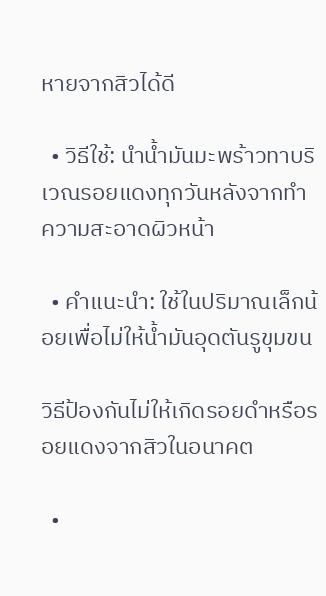หายจากสิวได้ดี

  • วิธีใช้: นำน้ำมันมะพร้าวทาบริเวณรอยแดงทุกวันหลังจากทำความสะอาดผิวหน้า

  • คำแนะนำ: ใช้ในปริมาณเล็กน้อยเพื่อไม่ให้น้ำมันอุดตันรูขุมขน

วิธีป้องกันไม่ให้เกิดรอยดำหรือรอยแดงจากสิวในอนาคต

  •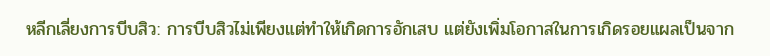หลีกเลี่ยงการบีบสิว: การบีบสิวไม่เพียงแต่ทำให้เกิดการอักเสบ แต่ยังเพิ่มโอกาสในการเกิดรอยแผลเป็นจาก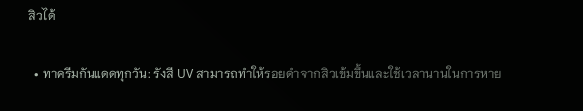สิวได้

  • ทาครีมกันแดดทุกวัน: รังสี UV สามารถทำให้รอยดำจากสิวเข้มขึ้นและใช้เวลานานในการหาย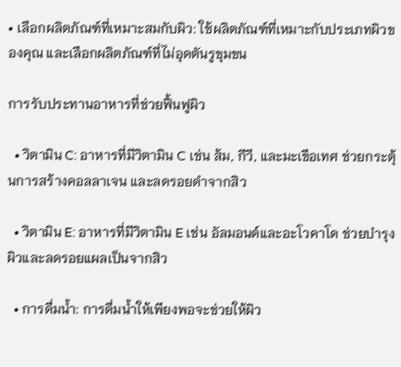• เลือกผลิตภัณฑ์ที่เหมาะสมกับผิว: ใช้ผลิตภัณฑ์ที่เหมาะกับประเภทผิวของคุณ และเลือกผลิตภัณฑ์ที่ไม่อุดตันรูขุมขน

การรับประทานอาหารที่ช่วยฟื้นฟูผิว

  • วิตามิน C: อาหารที่มีวิตามิน C เช่น ส้ม, กีวี, และมะเขือเทศ ช่วยกระตุ้นการสร้างคอลลาเจน และลดรอยดำจากสิว

  • วิตามิน E: อาหารที่มีวิตามิน E เช่น อัลมอนด์และอะโวคาโด ช่วยบำรุงผิวและลดรอยแผลเป็นจากสิว

  • การดื่มน้ำ: การดื่มน้ำให้เพียงพอจะช่วยให้ผิว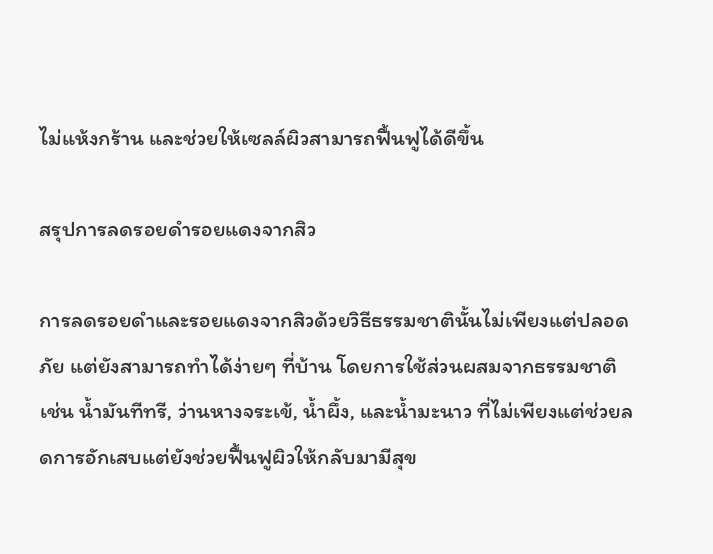ไม่แห้งกร้าน และช่วยให้เซลล์ผิวสามารถฟื้นฟูได้ดีขึ้น

สรุปการลดรอยดำรอยแดงจากสิว

การลดรอยดำและรอยแดงจากสิวด้วยวิธีธรรมชาตินั้นไม่เพียงแต่ปลอดภัย แต่ยังสามารถทำได้ง่ายๆ ที่บ้าน โดยการใช้ส่วนผสมจากธรรมชาติ เช่น น้ำมันทีทรี, ว่านหางจระเข้, น้ำผึ้ง, และน้ำมะนาว ที่ไม่เพียงแต่ช่วยลดการอักเสบแต่ยังช่วยฟื้นฟูผิวให้กลับมามีสุข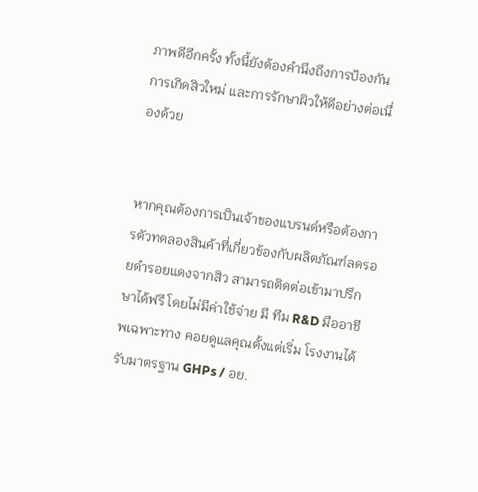ภาพดีอีกครั้ง ทั้งนี้ยังต้องคำนึงถึงการป้องกันการเกิดสิวใหม่ และการรักษาผิวให้ดีอย่างต่อเนื่องด้วย


หากคุณต้องการเป็นเจ้าของแบรนด์หรือต้องการตัวทดลองสินค้าที่เกี่ยวข้องกับผลิตภัณฑ์ลดรอยดำรอยแดงจากสิว สามารถติดต่อเข้ามาปรึกษาได้ฟรี โดยไม่มีค่าใช้จ่าย มี ทีม R&D มืออาชีพเฉพาะทาง คอยดูแลคุณตั้งแต่เริ่ม โรงงานได้รับมาตรฐาน GHPs / อย.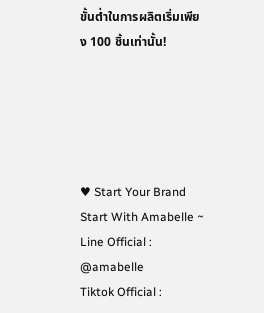ขั้นต่ำในการผลิตเริ่มเพียง 100 ชิ้นเท่านั้น!





♥ Start Your Brand Start With Amabelle ~
Line Official : @amabelle
Tiktok Official :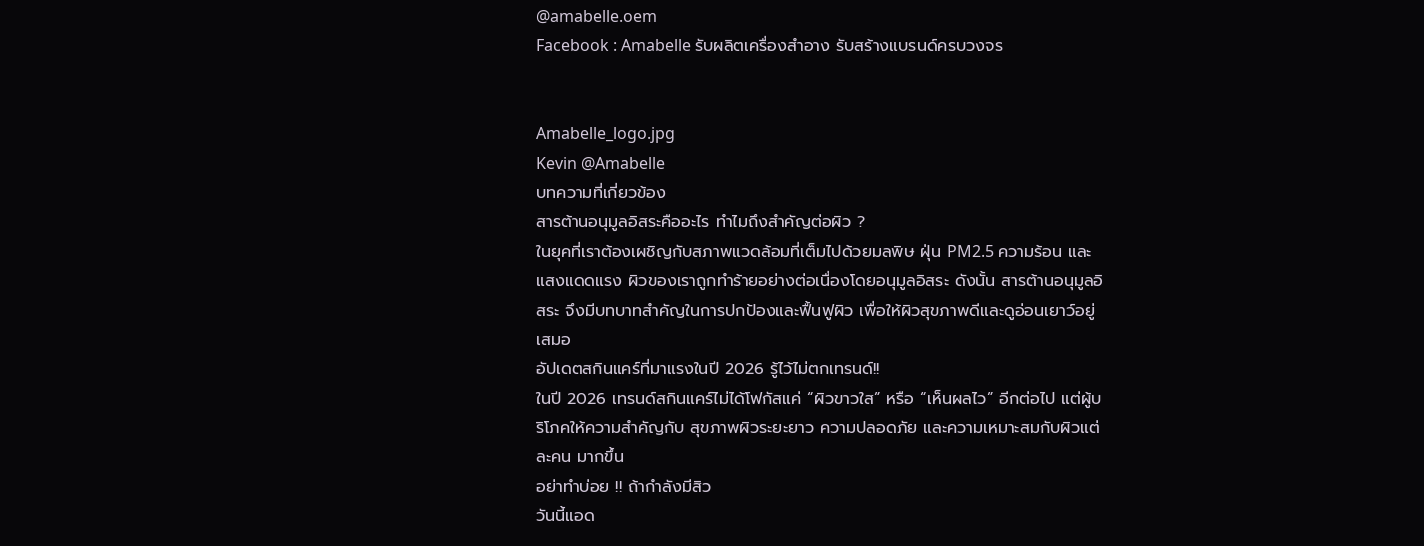@amabelle.oem
Facebook : Amabelle รับผลิตเครื่องสำอาง รับสร้างแบรนด์ครบวงจร


Amabelle_logo.jpg
Kevin @Amabelle
บทความที่เกี่ยวข้อง
สารต้านอนุมูลอิสระคืออะไร ทำไมถึงสำคัญต่อผิว ?
ในยุคที่เราต้องเผชิญกับสภาพแวดล้อมที่เต็มไปด้วยมลพิษ ฝุ่น PM2.5 ความร้อน และแสงแดดแรง ผิวของเราถูกทำร้ายอย่างต่อเนื่องโดยอนุมูลอิสระ ดังนั้น สารต้านอนุมูลอิสระ จึงมีบทบาทสำคัญในการปกป้องและฟื้นฟูผิว เพื่อให้ผิวสุขภาพดีและดูอ่อนเยาว์อยู่เสมอ
อัปเดตสกินแคร์ที่มาแรงในปี 2026 รู้ไว้ไม่ตกเทรนด์!!
ในปี 2026 เทรนด์สกินแคร์ไม่ได้โฟกัสแค่ “ผิวขาวใส” หรือ “เห็นผลไว” อีกต่อไป แต่ผู้บริโภคให้ความสำคัญกับ สุขภาพผิวระยะยาว ความปลอดภัย และความเหมาะสมกับผิวแต่ละคน มากขึ้น
อย่าทำบ่อย !! ถ้ากำลังมีสิว
วันนี้แอด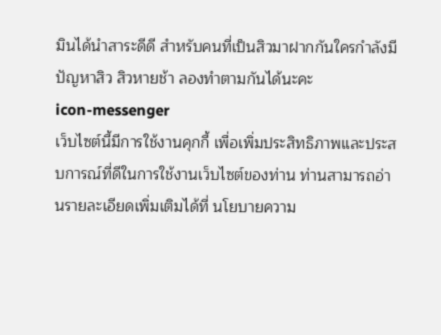มินได้นำสาระดีดี สำหรับคนที่เป็นสิวมาฝากกันใครกำลังมีปัญหาสิว สิวหายช้า ลองทำตามกันได้นะคะ
icon-messenger
เว็บไซต์นี้มีการใช้งานคุกกี้ เพื่อเพิ่มประสิทธิภาพและประสบการณ์ที่ดีในการใช้งานเว็บไซต์ของท่าน ท่านสามารถอ่านรายละเอียดเพิ่มเติมได้ที่ นโยบายความ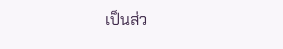เป็นส่ว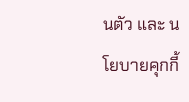นตัว และ นโยบายคุกกี้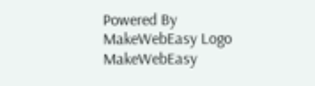Powered By MakeWebEasy Logo MakeWebEasy